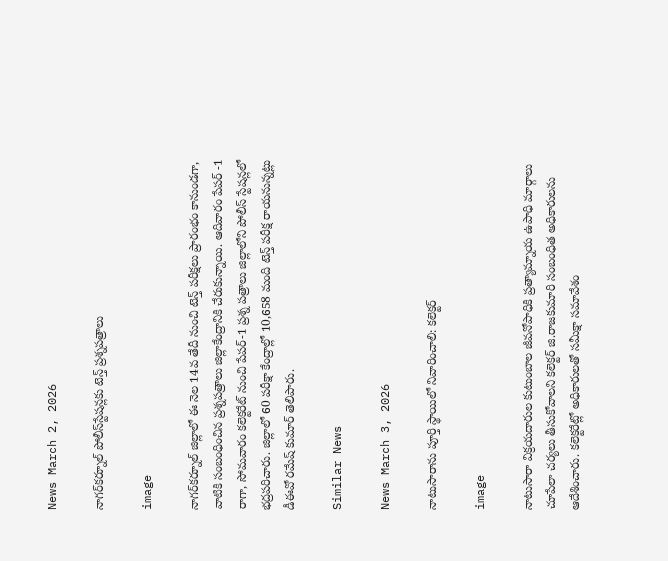News March 2, 2026

నాగర్‌కర్నూల్ పోలీస్‌స్టేషన్లకు టెన్త్‌ ప్రశ్నపత్రాలు

image

నాగర్‌కర్నూల్ జిల్లాలో ఈ నెల 14వ తేదీ నుంచి టెన్త్‌ పరీక్షలు ప్రారంభం కానుండగా, వాటికి సంబంధించిన ప్రశ్నపత్రాలు జిల్లాకేంద్రానికి చేరుకున్నాయి. ఆదివారం పేపర్‌ -1 రాగా, సోమవారం కలెక్టరేట్ నుంచి పేపర్‌-1 ప్రశ్న పత్రాలు జిల్లాలోని పోలీస్‌ స్టేషన్లలో భద్రపరిచారు. జిల్లాలో 60 పరీక్షా కేంద్రాల్లో 10,658 మంది టెన్త్ పరీక్ష రాయనున్నట్లు డీఈవో రమేష్ కుమార్ తెలిపారు.

Similar News

News March 3, 2026

నాటుసారాను పూర్తి స్థాయిలో నివారించాలి: కలెక్టర్

image

నాటుసారా విక్రయదారుల కుటుంబాల జీవనోపాధికి ప్రత్యామ్నాయ ఉపాధి మార్గాలు చూపేలా చర్యలు తీసుకోవాలని కలెక్టర్ జి.రాజకుమారి సంబంధిత అధికారులను ఆదేశించారు. కలెక్టరేట్లో అధికారులతో సమీక్షా సమావేశం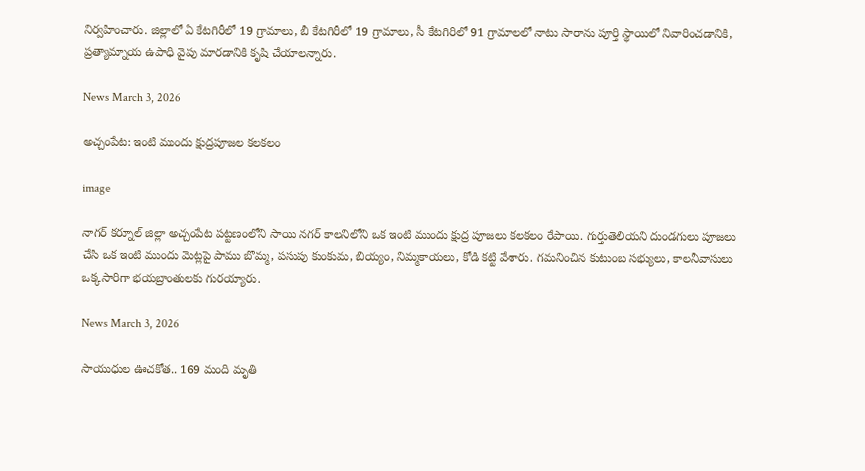నిర్వహించారు. జిల్లాలో ఏ కేటగిరీలో 19 గ్రామాలు, బీ కేటగిరీలో 19 గ్రామాలు, సీ కేటగిరిలో 91 గ్రామాలలో నాటు సారాను పూర్తి స్థాయిలో నివారించడానికి, ప్రత్యామ్నాయ ఉపాధి వైపు మారడానికి కృషి చేయాలన్నారు.

News March 3, 2026

అచ్చంపేట: ఇంటి ముందు క్షుద్రపూజల కలకలం

image

నాగర్ కర్నూల్ జిల్లా అచ్చంపేట పట్టణంలోని సాయి నగర్ కాలనిలోని ఒక ఇంటి ముందు క్షుద్ర పూజలు కలకలం రేపాయి. గుర్తుతెలియని దుండగులు పూజలు చేసి ఒక ఇంటి ముందు మెట్లపై పాము బొమ్మ, పసుపు కుంకుమ, బియ్యం, నిమ్మకాయలు, కోడి కట్టి వేశారు. గమనించిన కుటుంబ సభ్యులు, కాలనీవాసులు ఒక్కసారిగా భయబ్రాంతులకు గురయ్యారు.

News March 3, 2026

సాయుధుల ఊచకోత.. 169 మంది మృతి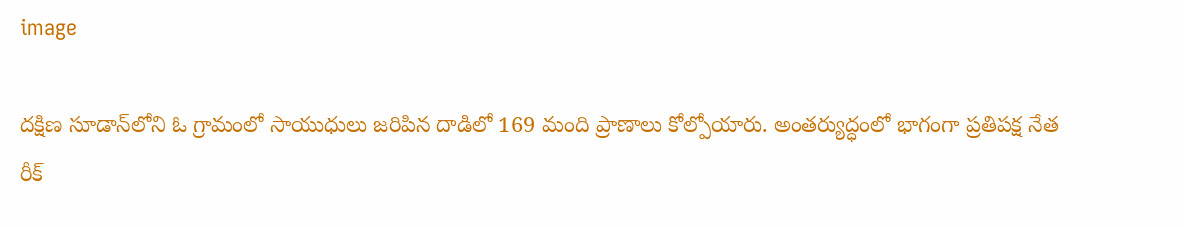image

దక్షిణ సూడాన్‌లోని ఓ గ్రామంలో సాయుధులు జరిపిన దాడిలో 169 మంది ప్రాణాలు కోల్పోయారు. అంతర్యుద్ధంలో భాగంగా ప్రతిపక్ష నేత రీక్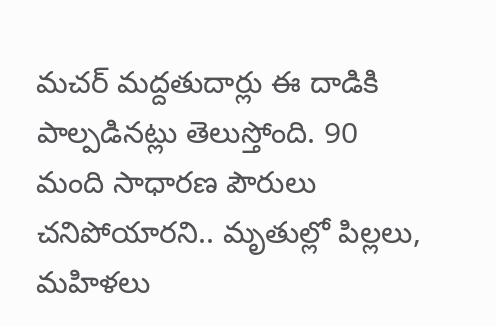మచర్‌ మద్దతుదార్లు ఈ దాడికి పాల్పడినట్లు తెలుస్తోంది. 90 మంది సాధారణ పౌరులు చనిపోయారని.. మృతుల్లో పిల్లలు, మహిళలు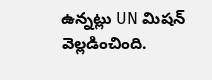ఉన్నట్లు UN మిషన్ వెల్లడించింది.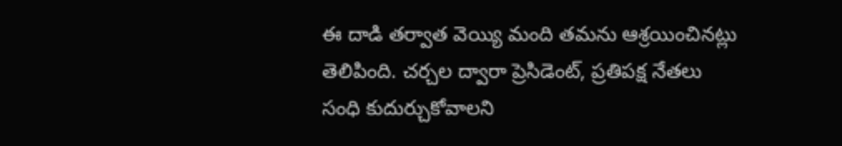ఈ దాడి తర్వాత వెయ్యి మంది తమను ఆశ్రయించినట్లు తెలిపింది. చర్చల ద్వారా ప్రెసిడెంట్, ప్రతిపక్ష నేతలు సంధి కుదుర్చుకోవాలని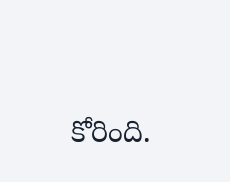కోరింది.